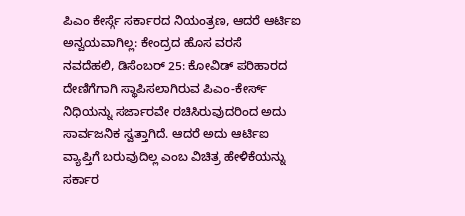ಪಿಎಂ ಕೇರ್ಸ್ಗೆ ಸರ್ಕಾರದ ನಿಯಂತ್ರಣ, ಆದರೆ ಆರ್ಟಿಐ ಅನ್ವಯವಾಗಿಲ್ಲ: ಕೇಂದ್ರದ ಹೊಸ ವರಸೆ
ನವದೆಹಲಿ, ಡಿಸೆಂಬರ್ 25: ಕೋವಿಡ್ ಪರಿಹಾರದ ದೇಣಿಗೆಗಾಗಿ ಸ್ಥಾಪಿಸಲಾಗಿರುವ ಪಿಎಂ-ಕೇರ್ಸ್ ನಿಧಿಯನ್ನು ಸರ್ಜಾರವೇ ರಚಿಸಿರುವುದರಿಂದ ಅದು ಸಾರ್ವಜನಿಕ ಸ್ವತ್ತಾಗಿದೆ. ಆದರೆ ಅದು ಆರ್ಟಿಐ ವ್ಯಾಪ್ತಿಗೆ ಬರುವುದಿಲ್ಲ ಎಂಬ ವಿಚಿತ್ರ ಹೇಳಿಕೆಯನ್ನು ಸರ್ಕಾರ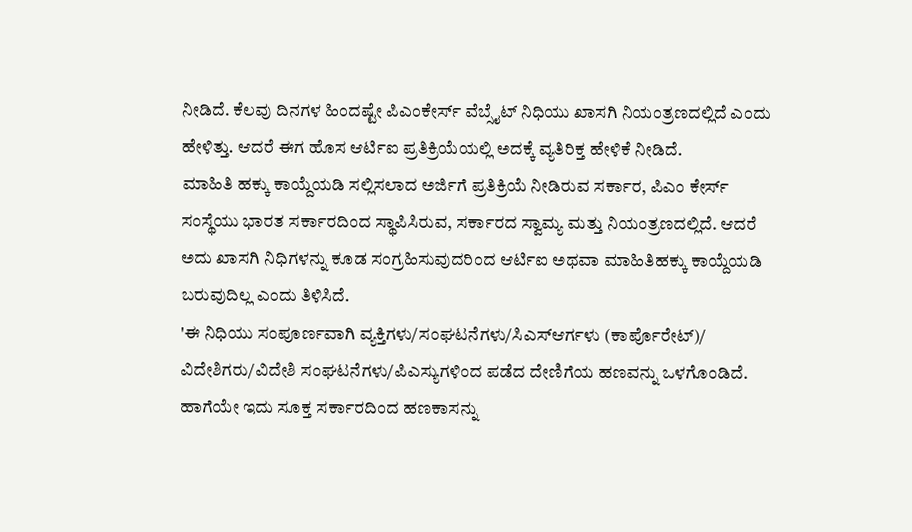ನೀಡಿದೆ. ಕೆಲವು ದಿನಗಳ ಹಿಂದಷ್ಟೇ ಪಿಎಂಕೇರ್ಸ್ ವೆಬ್ಸೈಟ್ ನಿಧಿಯು ಖಾಸಗಿ ನಿಯಂತ್ರಣದಲ್ಲಿದೆ ಎಂದು ಹೇಳಿತ್ತು. ಆದರೆ ಈಗ ಹೊಸ ಆರ್ಟಿಐ ಪ್ರತಿಕ್ರಿಯೆಯಲ್ಲಿ ಅದಕ್ಕೆ ವ್ಯತಿರಿಕ್ತ ಹೇಳಿಕೆ ನೀಡಿದೆ.
ಮಾಹಿತಿ ಹಕ್ಕು ಕಾಯ್ದೆಯಡಿ ಸಲ್ಲಿಸಲಾದ ಅರ್ಜಿಗೆ ಪ್ರತಿಕ್ರಿಯೆ ನೀಡಿರುವ ಸರ್ಕಾರ, ಪಿಎಂ ಕೇರ್ಸ್ ಸಂಸ್ಥೆಯು ಭಾರತ ಸರ್ಕಾರದಿಂದ ಸ್ಥಾಪಿಸಿರುವ, ಸರ್ಕಾರದ ಸ್ವಾಮ್ಯ ಮತ್ತು ನಿಯಂತ್ರಣದಲ್ಲಿದೆ. ಆದರೆ ಅದು ಖಾಸಗಿ ನಿಧಿಗಳನ್ನು ಕೂಡ ಸಂಗ್ರಹಿಸುವುದರಿಂದ ಆರ್ಟಿಐ ಅಥವಾ ಮಾಹಿತಿಹಕ್ಕು ಕಾಯ್ದೆಯಡಿ ಬರುವುದಿಲ್ಲ ಎಂದು ತಿಳಿಸಿದೆ.
'ಈ ನಿಧಿಯು ಸಂಪೂರ್ಣವಾಗಿ ವ್ಯಕ್ತಿಗಳು/ಸಂಘಟನೆಗಳು/ಸಿಎಸ್ಆರ್ಗಳು (ಕಾರ್ಪೊರೇಟ್)/ ವಿದೇಶಿಗರು/ವಿದೇಶಿ ಸಂಘಟನೆಗಳು/ಪಿಎಸ್ಯುಗಳಿಂದ ಪಡೆದ ದೇಣಿಗೆಯ ಹಣವನ್ನು ಒಳಗೊಂಡಿದೆ. ಹಾಗೆಯೇ ಇದು ಸೂಕ್ತ ಸರ್ಕಾರದಿಂದ ಹಣಕಾಸನ್ನು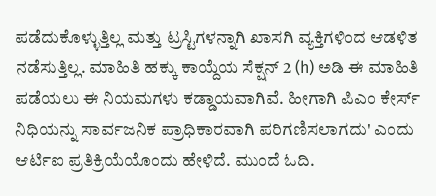ಪಡೆದುಕೊಳ್ಳುತ್ತಿಲ್ಲ ಮತ್ತು ಟ್ರಸ್ಟಿಗಳನ್ನಾಗಿ ಖಾಸಗಿ ವ್ಯಕ್ತಿಗಳಿಂದ ಆಡಳಿತ ನಡೆಸುತ್ತಿಲ್ಲ. ಮಾಹಿತಿ ಹಕ್ಕು ಕಾಯ್ದೆಯ ಸೆಕ್ಷನ್ 2 (h) ಅಡಿ ಈ ಮಾಹಿತಿ ಪಡೆಯಲು ಈ ನಿಯಮಗಳು ಕಡ್ಡಾಯವಾಗಿವೆ. ಹೀಗಾಗಿ ಪಿಎಂ ಕೇರ್ಸ್ ನಿಧಿಯನ್ನು ಸಾರ್ವಜನಿಕ ಪ್ರಾಧಿಕಾರವಾಗಿ ಪರಿಗಣಿಸಲಾಗದು' ಎಂದು ಆರ್ಟಿಐ ಪ್ರತಿಕ್ರಿಯೆಯೊಂದು ಹೇಳಿದೆ. ಮುಂದೆ ಓದಿ.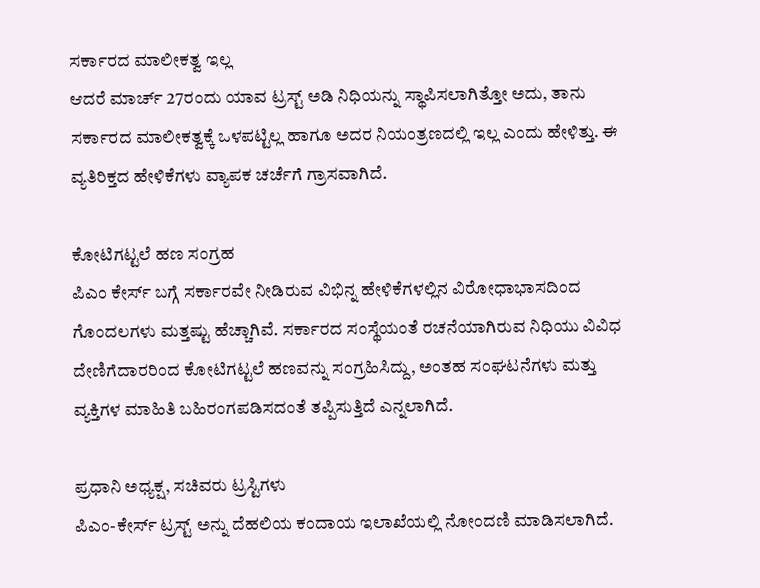ಸರ್ಕಾರದ ಮಾಲೀಕತ್ವ ಇಲ್ಲ
ಆದರೆ ಮಾರ್ಚ್ 27ರಂದು ಯಾವ ಟ್ರಸ್ಟ್ ಅಡಿ ನಿಧಿಯನ್ನು ಸ್ಥಾಪಿಸಲಾಗಿತ್ತೋ ಅದು, ತಾನು ಸರ್ಕಾರದ ಮಾಲೀಕತ್ವಕ್ಕೆ ಒಳಪಟ್ಟಿಲ್ಲ ಹಾಗೂ ಅದರ ನಿಯಂತ್ರಣದಲ್ಲಿ ಇಲ್ಲ ಎಂದು ಹೇಳಿತ್ತು. ಈ ವ್ಯತಿರಿಕ್ತದ ಹೇಳಿಕೆಗಳು ವ್ಯಾಪಕ ಚರ್ಚೆಗೆ ಗ್ರಾಸವಾಗಿದೆ.

ಕೋಟಿಗಟ್ಟಲೆ ಹಣ ಸಂಗ್ರಹ
ಪಿಎಂ ಕೇರ್ಸ್ ಬಗ್ಗೆ ಸರ್ಕಾರವೇ ನೀಡಿರುವ ವಿಭಿನ್ನ ಹೇಳಿಕೆಗಳಲ್ಲಿನ ವಿರೋಧಾಭಾಸದಿಂದ ಗೊಂದಲಗಳು ಮತ್ತಷ್ಟು ಹೆಚ್ಚಾಗಿವೆ. ಸರ್ಕಾರದ ಸಂಸ್ಥೆಯಂತೆ ರಚನೆಯಾಗಿರುವ ನಿಧಿಯು ವಿವಿಧ ದೇಣಿಗೆದಾರರಿಂದ ಕೋಟಿಗಟ್ಟಲೆ ಹಣವನ್ನು ಸಂಗ್ರಹಿಸಿದ್ದು, ಅಂತಹ ಸಂಘಟನೆಗಳು ಮತ್ತು ವ್ಯಕ್ತಿಗಳ ಮಾಹಿತಿ ಬಹಿರಂಗಪಡಿಸದಂತೆ ತಪ್ಪಿಸುತ್ತಿದೆ ಎನ್ನಲಾಗಿದೆ.

ಪ್ರಧಾನಿ ಅಧ್ಯಕ್ಷ, ಸಚಿವರು ಟ್ರಸ್ಟಿಗಳು
ಪಿಎಂ-ಕೇರ್ಸ್ ಟ್ರಸ್ಟ್ ಅನ್ನು ದೆಹಲಿಯ ಕಂದಾಯ ಇಲಾಖೆಯಲ್ಲಿ ನೋಂದಣಿ ಮಾಡಿಸಲಾಗಿದೆ.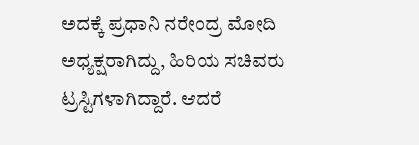ಅದಕ್ಕೆ ಪ್ರಧಾನಿ ನರೇಂದ್ರ ಮೋದಿ ಅಧ್ಯಕ್ಷರಾಗಿದ್ದು, ಹಿರಿಯ ಸಚಿವರು ಟ್ರಸ್ಟಿಗಳಾಗಿದ್ದಾರೆ. ಆದರೆ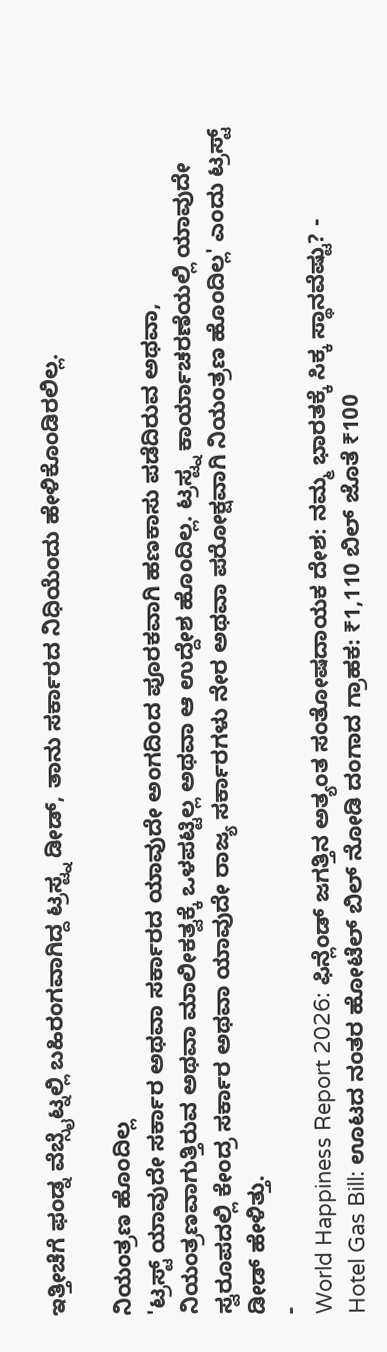ಇತ್ತೀಚೆಗೆ ಫಂಡ್ನ ವೆಬ್ಸೈಟ್ನಲ್ಲಿ ಬಹಿರಂಗವಾಗಿದ್ದ ಟ್ರಸ್ಟ್ನ ಡೀಡ್, ತಾನು ಸರ್ಕಾರದ ನಿಧಿಯೆಂದು ಹೇಳಿಕೊಂಡಿರಲಿಲ್ಲ.

ನಿಯಂತ್ರಣ ಹೊಂದಿಲ್ಲ
'ಟ್ರಸ್ಟ್ ಯಾವುದೇ ಸರ್ಕಾರ ಅಥವಾ ಸರ್ಕಾರದ ಯಾವುದೇ ಅಂಗದಿಂದ ಪೂರಕವಾಗಿ ಹಣಕಾಸು ಪಡೆದಿರುವ ಅಥವಾ, ನಿಯಂತ್ರಣವಾಗುತ್ತಿರುವ ಅಥವಾ ಮಾಲೀಕತ್ವಕ್ಕೆ ಒಳಪಟ್ಟಿಲ್ಲ ಅಥವಾ ಆ ಉದ್ದೇಶ ಹೊಂದಿಲ್ಲ. ಟ್ರಸ್ಟ್ನ ಕಾರ್ಯಾಚರಣೆಯಲ್ಲಿ ಯಾವುದೇ ಸ್ವರೂಪದಲ್ಲಿ ಕೇಂದ್ರ ಸರ್ಕಾರ ಅಥವಾ ಯಾವುದೇ ರಾಜ್ಯ ಸರ್ಕಾರಗಳು ನೇರ ಅಥವಾ ಪರೋಕ್ಷವಾಗಿ ನಿಯಂತ್ರಣ ಹೊಂದಿಲ್ಲ' ಎಂದು ಟ್ರಸ್ಟ್ ಡೀಡ್ ಹೇಳಿತ್ತು.
-
World Happiness Report 2026: ಫಿನ್ಲೆಂಡ್ ಜಗತ್ತಿನ ಅತ್ಯಂತ ಸಂತೋಷದಾಯಕ ದೇಶ: ನಮ್ಮ ಭಾರತಕ್ಕೆ ಸಿಕ್ಕ ಸ್ಥಾನವೆಷ್ಟು? -
Hotel Gas Bill: ಊಟದ ನಂತರ ಹೋಟೆಲ್ ಬಿಲ್ ನೋಡಿ ದಂಗಾದ ಗ್ರಾಹಕ: ₹1,110 ಬಿಲ್ ಜೊತೆ ₹100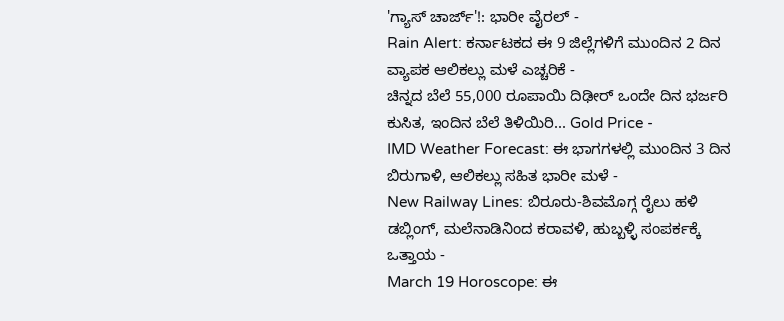'ಗ್ಯಾಸ್ ಚಾರ್ಜ್'!: ಭಾರೀ ವೈರಲ್ -
Rain Alert: ಕರ್ನಾಟಕದ ಈ 9 ಜಿಲ್ಲೆಗಳಿಗೆ ಮುಂದಿನ 2 ದಿನ ವ್ಯಾಪಕ ಆಲಿಕಲ್ಲು ಮಳೆ ಎಚ್ಚರಿಕೆ -
ಚಿನ್ನದ ಬೆಲೆ 55,000 ರೂಪಾಯಿ ದಿಢೀರ್ ಒಂದೇ ದಿನ ಭರ್ಜರಿ ಕುಸಿತ, ಇಂದಿನ ಬೆಲೆ ತಿಳಿಯಿರಿ... Gold Price -
IMD Weather Forecast: ಈ ಭಾಗಗಳಲ್ಲಿ ಮುಂದಿನ 3 ದಿನ ಬಿರುಗಾಳಿ, ಆಲಿಕಲ್ಲು ಸಹಿತ ಭಾರೀ ಮಳೆ -
New Railway Lines: ಬಿರೂರು-ಶಿವಮೊಗ್ಗ ರೈಲು ಹಳಿ ಡಬ್ಲಿಂಗ್, ಮಲೆನಾಡಿನಿಂದ ಕರಾವಳಿ, ಹುಬ್ಬಳ್ಳಿ ಸಂಪರ್ಕಕ್ಕೆ ಒತ್ತಾಯ -
March 19 Horoscope: ಈ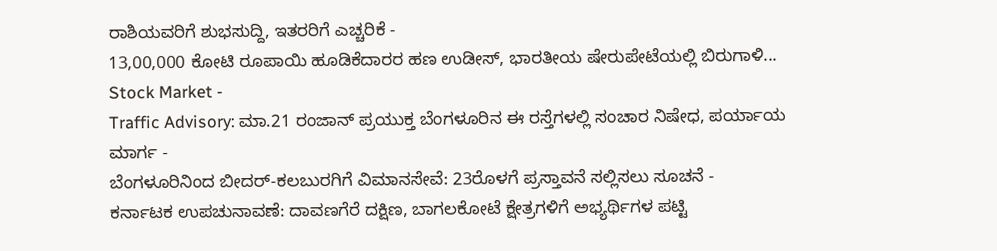ರಾಶಿಯವರಿಗೆ ಶುಭಸುದ್ದಿ, ಇತರರಿಗೆ ಎಚ್ಚರಿಕೆ -
13,00,000 ಕೋಟಿ ರೂಪಾಯಿ ಹೂಡಿಕೆದಾರರ ಹಣ ಉಡೀಸ್, ಭಾರತೀಯ ಷೇರುಪೇಟೆಯಲ್ಲಿ ಬಿರುಗಾಳಿ... Stock Market -
Traffic Advisory: ಮಾ.21 ರಂಜಾನ್ ಪ್ರಯುಕ್ತ ಬೆಂಗಳೂರಿನ ಈ ರಸ್ತೆಗಳಲ್ಲಿ ಸಂಚಾರ ನಿಷೇಧ, ಪರ್ಯಾಯ ಮಾರ್ಗ -
ಬೆಂಗಳೂರಿನಿಂದ ಬೀದರ್-ಕಲಬುರಗಿಗೆ ವಿಮಾನಸೇವೆ: 23ರೊಳಗೆ ಪ್ರಸ್ತಾವನೆ ಸಲ್ಲಿಸಲು ಸೂಚನೆ -
ಕರ್ನಾಟಕ ಉಪಚುನಾವಣೆ: ದಾವಣಗೆರೆ ದಕ್ಷಿಣ, ಬಾಗಲಕೋಟೆ ಕ್ಷೇತ್ರಗಳಿಗೆ ಅಭ್ಯರ್ಥಿಗಳ ಪಟ್ಟಿ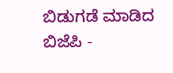ಬಿಡುಗಡೆ ಮಾಡಿದ ಬಿಜೆಪಿ -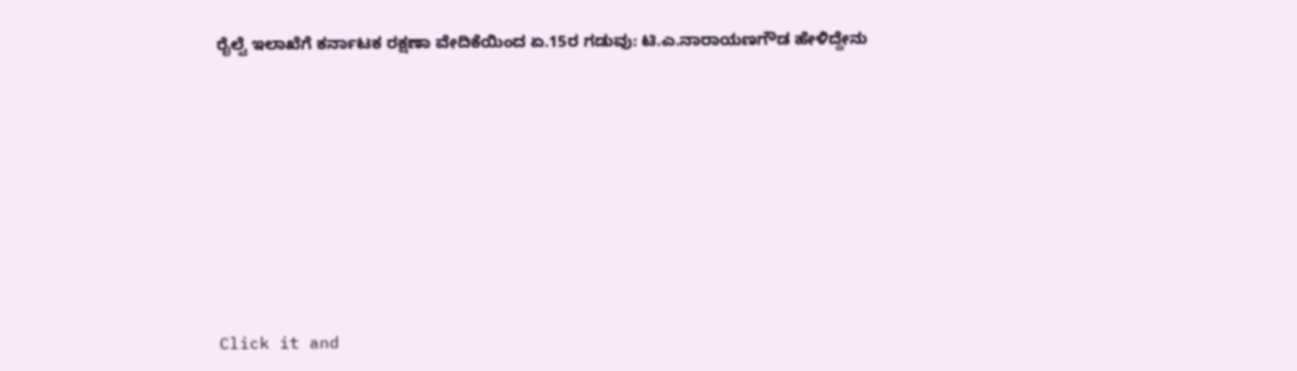ರೈಲ್ವೆ ಇಲಾಖೆಗೆ ಕರ್ನಾಟಕ ರಕ್ಷಣಾ ವೇದಿಕೆಯಿಂದ ಏ.15ರ ಗಡುವು: ಟಿ.ಎ.ನಾರಾಯಣಗೌಡ ಹೇಳಿದ್ದೇನು












Click it and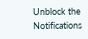Unblock the Notifications